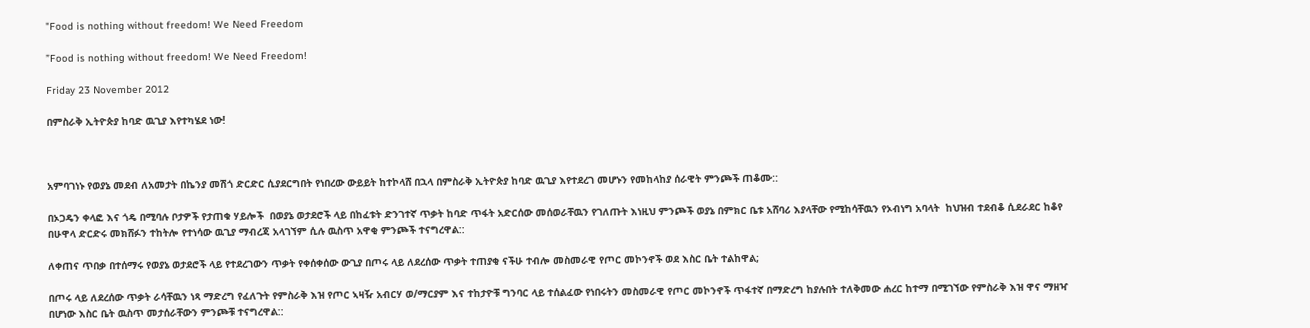"Food is nothing without freedom! We Need Freedom

”Food is nothing without freedom! We Need Freedom!

Friday 23 November 2012

በምስራቅ ኢትዮጵያ ከባድ ዉጊያ እየተካሄደ ነው!



አምባገነኑ የወያኔ መደብ ለአመታት በኬንያ መሽጎ ድርድር ሲያደርግበት የነበረው ውይይት ከተኮላሸ በኋላ በምስራቅ ኢትዮጵያ ከባድ ዉጊያ እየተደረገ መሆኑን የመከላከያ ሰራዊት ምንጮች ጠቆሙ::

በኦጋዴን ቀላፎ እና ጎዴ በሚባሉ ቦታዎች የታጠቁ ሃይሎች  በወያኔ ወታደሮች ላይ በከፈቱት ድንገተኛ ጥቃት ከባድ ጥፋት አድርሰው መሰወራቸዉን የገለጡት እነዚህ ምንጮች ወያኔ በምክር ቤቱ አሸባሪ እያላቸው የሚከሳቸዉን የኦብነግ አባላት  ከህዝብ ተደብቆ ሲደራደር ከቆየ በሁዋላ ድርድሩ መክሸፉን ተከትሎ የተነሳው ዉጊያ ማብረጃ አላገኘም ሲሉ ዉስጥ አዋቂ ምንጮች ተናግረዋል::

ለቀጠና ጥበቃ በተሰማሩ የወያኔ ወታደሮች ላይ የተደረገውን ጥቃት የቀሰቀሰው ውጊያ በጦሩ ላይ ለደረሰው ጥቃት ተጠያቂ ናችሁ ተብሎ መስመራዊ የጦር መኮንኖች ወደ እስር ቤት ተልከዋል;

በጦሩ ላይ ለደረሰው ጥቃት ራሳቸዉን ነጻ ማድረግ የፈለጉት የምስራቅ እዝ የጦር ኣዛዥ አብርሃ ወ/ማርያም እና ተከታዮቹ ግንባር ላይ ተሰልፈው የነበሩትን መስመራዊ የጦር መኮንኖች ጥፋተኛ በማድረግ ከያሉበት ተለቅመው ሐረር ከተማ በሚገኘው የምስራቅ እዝ ዋና ማዘዣ በሆነው እስር ቤት ዉስጥ መታሰራቸውን ምንጮቹ ተናግረዋል::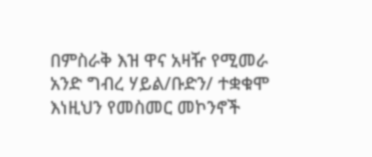በምስራቅ እዝ ዋና አዛዥ የሚመራ አንድ ግብረ ሃይል/ቡድን/ ተቋቁሞ እነዚህን የመስመር መኮንኖች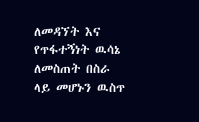ለመዳኘት እና የጥፋተኝነት ዉሳኔ ለመስጠት በስራ ላይ መሆኑን ዉስጥ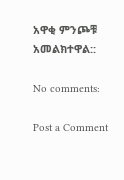አዋቂ ምንጮቹ አመልክተዋል::

No comments:

Post a Comment